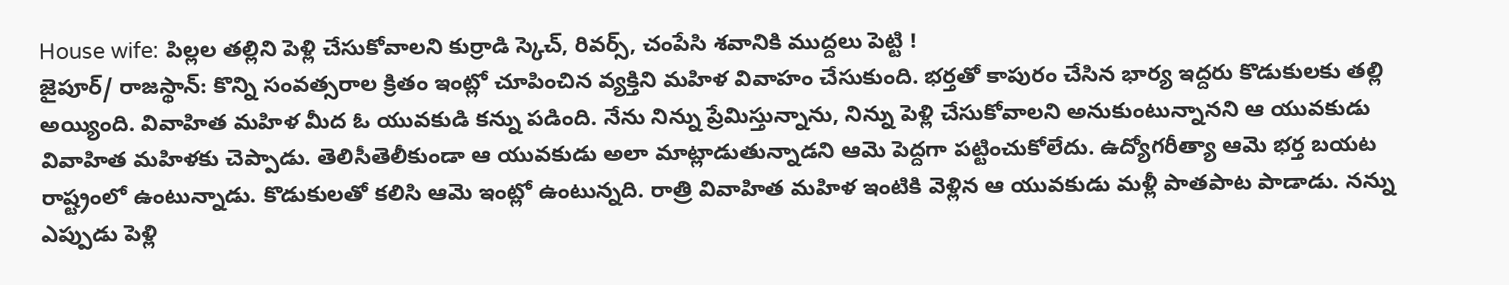House wife: పిల్లల తల్లిని పెళ్లి చేసుకోవాలని కుర్రాడి స్కెచ్, రివర్స్, చంపేసి శవానికి ముద్దలు పెట్టి !
జైపూర్/ రాజస్థాన్: కొన్ని సంవత్సరాల క్రితం ఇంట్లో చూపించిన వ్యక్తిని మహిళ వివాహం చేసుకుంది. భర్తతో కాపురం చేసిన భార్య ఇద్దరు కొడుకులకు తల్లి అయ్యింది. వివాహిత మహిళ మీద ఓ యువకుడి కన్ను పడింది. నేను నిన్ను ప్రేమిస్తున్నాను, నిన్ను పెళ్లి చేసుకోవాలని అనుకుంటున్నానని ఆ యువకుడు వివాహిత మహిళకు చెప్పాడు. తెలిసీతెలీకుండా ఆ యువకుడు అలా మాట్లాడుతున్నాడని ఆమె పెద్దగా పట్టించుకోలేదు. ఉద్యోగరీత్యా ఆమె భర్త బయట రాష్ట్రంలో ఉంటున్నాడు. కొడుకులతో కలిసి ఆమె ఇంట్లో ఉంటున్నది. రాత్రి వివాహిత మహిళ ఇంటికి వెళ్లిన ఆ యువకుడు మళ్లీ పాతపాట పాడాడు. నన్ను ఎప్పుడు పెళ్లి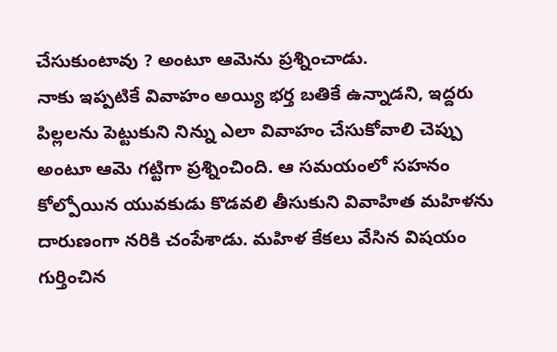చేసుకుంటావు ? అంటూ ఆమెను ప్రశ్నించాడు.
నాకు ఇప్పటికే వివాహం అయ్యి భర్త బతికే ఉన్నాడని, ఇద్దరు పిల్లలను పెట్టుకుని నిన్ను ఎలా వివాహం చేసుకోవాలి చెప్పు అంటూ ఆమె గట్టిగా ప్రశ్నించింది. ఆ సమయంలో సహనం కోల్పోయిన యువకుడు కొడవలి తీసుకుని వివాహిత మహిళను దారుణంగా నరికి చంపేశాడు. మహిళ కేకలు వేసిన విషయం గుర్తించిన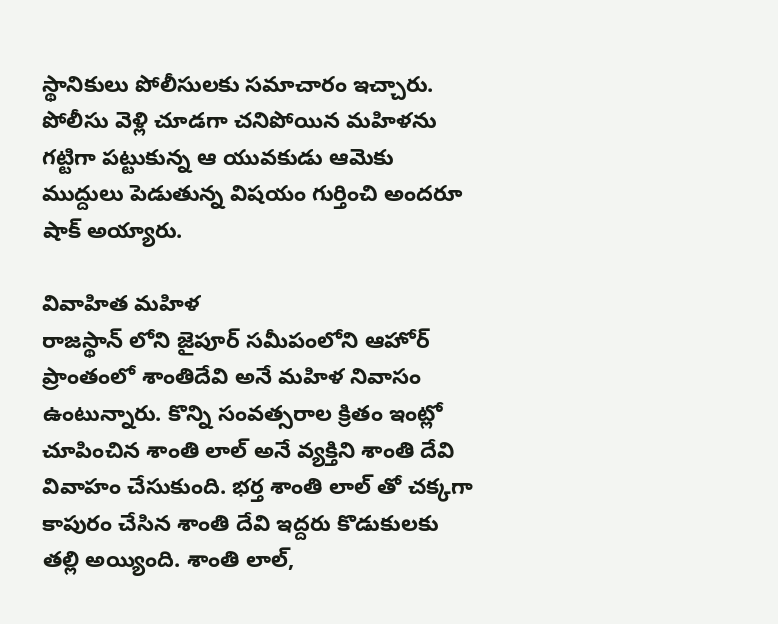స్థానికులు పోలీసులకు సమాచారం ఇచ్చారు. పోలీసు వెళ్లి చూడగా చనిపోయిన మహిళను గట్టిగా పట్టుకున్న ఆ యువకుడు ఆమెకు ముద్దులు పెడుతున్న విషయం గుర్తించి అందరూ షాక్ అయ్యారు.

వివాహిత మహిళ
రాజస్థాన్ లోని జైపూర్ సమీపంలోని ఆహోర్ ప్రాంతంలో శాంతిదేవి అనే మహిళ నివాసం ఉంటున్నారు. కొన్ని సంవత్సరాల క్రితం ఇంట్లో చూపించిన శాంతి లాల్ అనే వ్యక్తిని శాంతి దేవి వివాహం చేసుకుంది. భర్త శాంతి లాల్ తో చక్కగా కాపురం చేసిన శాంతి దేవి ఇద్దరు కొడుకులకు తల్లి అయ్యింది. శాంతి లాల్,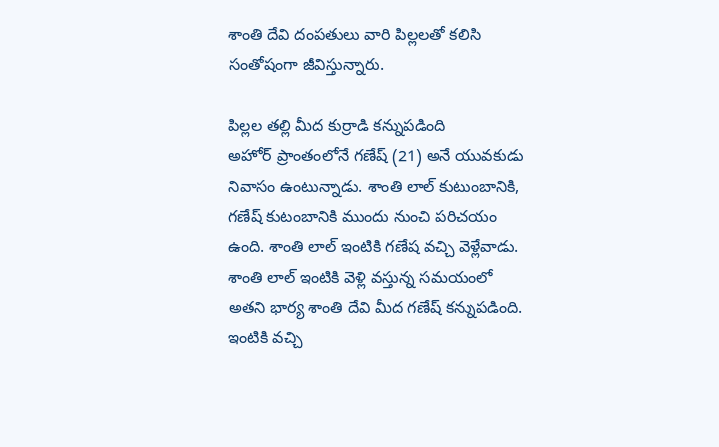శాంతి దేవి దంపతులు వారి పిల్లలతో కలిసి సంతోషంగా జీవిస్తున్నారు.

పిల్లల తల్లి మీద కుర్రాడి కన్నుపడింది
అహోర్ ప్రాంతంలోనే గణేష్ (21) అనే యువకుడు నివాసం ఉంటున్నాడు. శాంతి లాల్ కుటుంబానికి, గణేష్ కుటంబానికి ముందు నుంచి పరిచయం ఉంది. శాంతి లాల్ ఇంటికి గణేష వచ్చి వెళ్లేవాడు. శాంతి లాల్ ఇంటికి వెళ్లి వస్తున్న సమయంలో అతని భార్య శాంతి దేవి మీద గణేష్ కన్నుపడింది. ఇంటికి వచ్చి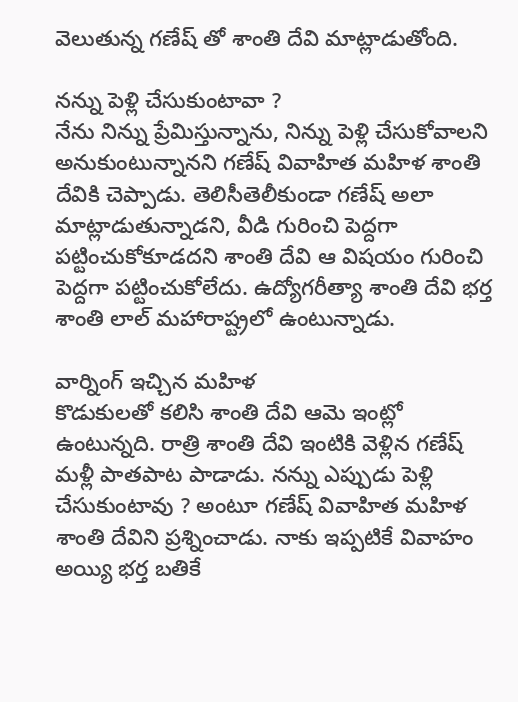వెలుతున్న గణేష్ తో శాంతి దేవి మాట్లాడుతోంది.

నన్ను పెళ్లి చేసుకుంటావా ?
నేను నిన్ను ప్రేమిస్తున్నాను, నిన్ను పెళ్లి చేసుకోవాలని అనుకుంటున్నానని గణేష్ వివాహిత మహిళ శాంతి దేవికి చెప్పాడు. తెలిసీతెలీకుండా గణేష్ అలా మాట్లాడుతున్నాడని, వీడి గురించి పెద్దగా పట్టించుకోకూడదని శాంతి దేవి ఆ విషయం గురించి పెద్దగా పట్టించుకోలేదు. ఉద్యోగరీత్యా శాంతి దేవి భర్త శాంతి లాల్ మహారాష్ట్రలో ఉంటున్నాడు.

వార్నింగ్ ఇచ్చిన మహిళ
కొడుకులతో కలిసి శాంతి దేవి ఆమె ఇంట్లో ఉంటున్నది. రాత్రి శాంతి దేవి ఇంటికి వెళ్లిన గణేష్ మళ్లీ పాతపాట పాడాడు. నన్ను ఎప్పుడు పెళ్లి చేసుకుంటావు ? అంటూ గణేష్ వివాహిత మహిళ శాంతి దేవిని ప్రశ్నించాడు. నాకు ఇప్పటికే వివాహం అయ్యి భర్త బతికే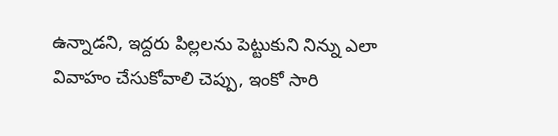ఉన్నాడని, ఇద్దరు పిల్లలను పెట్టుకుని నిన్ను ఎలా వివాహం చేసుకోవాలి చెప్పు, ఇంకో సారి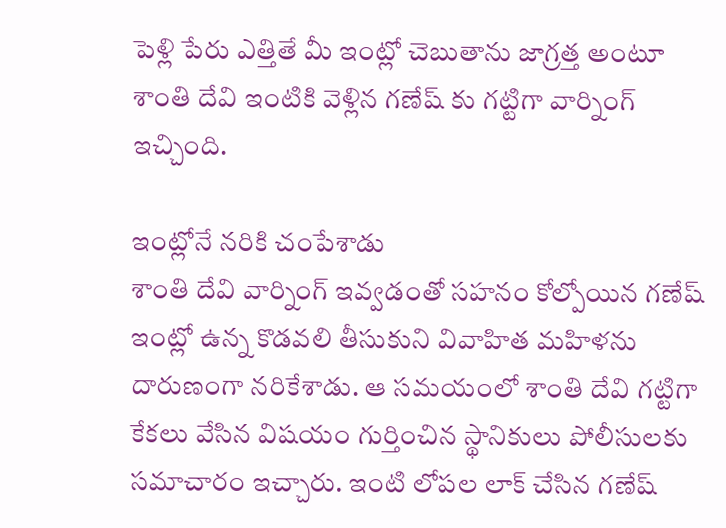పెళ్లి పేరు ఎత్తితే మీ ఇంట్లో చెబుతాను జాగ్రత్త అంటూ శాంతి దేవి ఇంటికి వెళ్లిన గణేష్ కు గట్టిగా వార్నింగ్ ఇచ్చింది.

ఇంట్లోనే నరికి చంపేశాడు
శాంతి దేవి వార్నింగ్ ఇవ్వడంతో సహనం కోల్పోయిన గణేష్ ఇంట్లో ఉన్న కొడవలి తీసుకుని వివాహిత మహిళను దారుణంగా నరికేశాడు. ఆ సమయంలో శాంతి దేవి గట్టిగా కేకలు వేసిన విషయం గుర్తించిన స్థానికులు పోలీసులకు సమాచారం ఇచ్చారు. ఇంటి లోపల లాక్ చేసిన గణేష్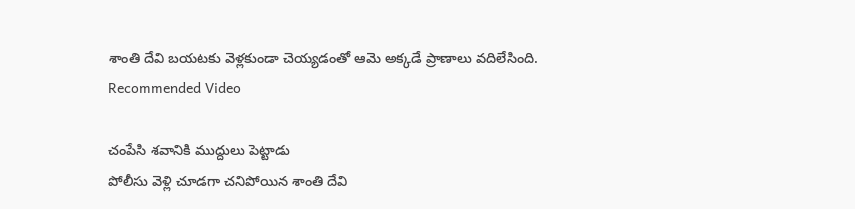శాంతి దేవి బయటకు వెళ్లకుండా చెయ్యడంతో ఆమె అక్కడే ప్రాణాలు వదిలేసింది.
Recommended Video

చంపేసి శవానికి ముద్దులు పెట్టాడు
పోలీసు వెళ్లి చూడగా చనిపోయిన శాంతి దేవి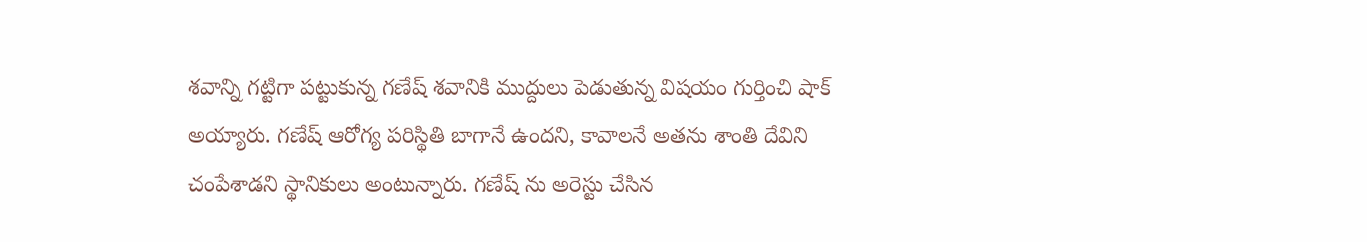శవాన్ని గట్టిగా పట్టుకున్న గణేష్ శవానికి ముద్దులు పెడుతున్న విషయం గుర్తించి షాక్ అయ్యారు. గణేష్ ఆరోగ్య పరిస్థితి బాగానే ఉందని, కావాలనే అతను శాంతి దేవిని చంపేశాడని స్థానికులు అంటున్నారు. గణేష్ ను అరెస్టు చేసిన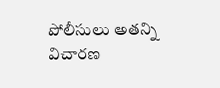పోలీసులు అతన్ని విచారణ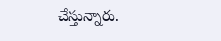చేస్తున్నారు.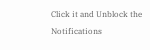Click it and Unblock the Notifications